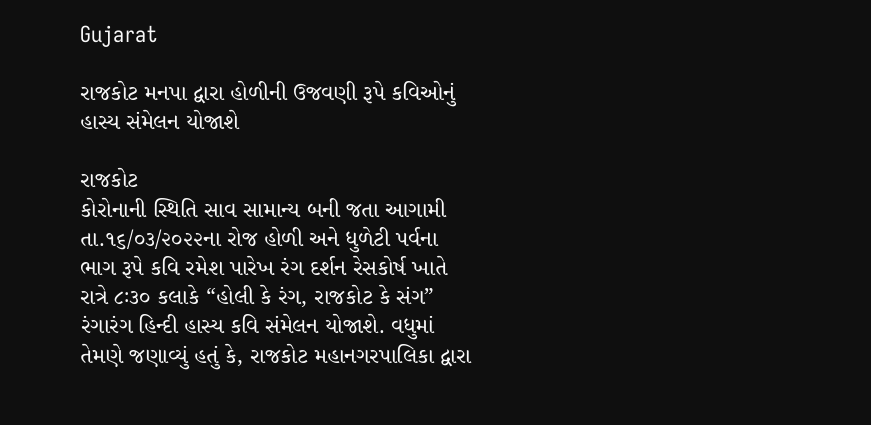Gujarat

રાજકોટ મનપા દ્વારા હોળીની ઉજવણી રૂપે કવિઓનું હાસ્ય સંમેલન યોજાશે

રાજકોટ
કોરોનાની સ્થિતિ સાવ સામાન્ય બની જતા આગામી તા.૧૬/૦૩/૨૦૨૨ના રોજ હોળી અને ધુળેટી પર્વના ભાગ રૂપે કવિ રમેશ પારેખ રંગ દર્શન રેસકોર્ષ ખાતે રાત્રે ૮ઃ૩૦ કલાકે “હોલી કે રંગ, રાજકોટ કે સંગ” રંગારંગ હિન્દી હાસ્ય કવિ સંમેલન યોજાશે. વધુમાં તેમણે જણાવ્યું હતું કે, રાજકોટ મહાનગરપાલિકા દ્વારા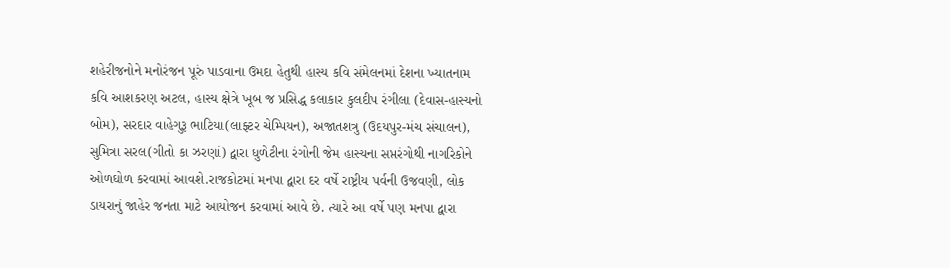શહેરીજનોને મનોરંજન પૂરું પાડવાના ઉમદા હેતુથી હાસ્ય કવિ સંમેલનમાં દેશના ખ્યાતનામ કવિ આશકરણ અટલ, હાસ્ય ક્ષેત્રે ખૂબ જ પ્રસિદ્ધ કલાકાર કુલદીપ રંગીલા (દેવાસ-હાસ્યનો બોમ), સરદાર વાહેગુરૂ ભાટિયા(લાફ્ટર ચેમ્પિયન), અજાતશત્રુ (ઉદયપુર-મંચ સંચાલન), સુમિત્રા સરલ(ગીતો કા ઝરણાં) દ્વારા ધુળેટીના રંગોની જેમ હાસ્યના સપ્તરંગોથી નાગરિકોને ઓળઘોળ કરવામાં આવશે.રાજકોટમાં મનપા દ્વારા દર વર્ષે રાષ્ટ્રીય પર્વની ઉજવણી, લોક ડાયરાનું જાહેર જનતા માટે આયોજન કરવામાં આવે છે. ત્યારે આ વર્ષે પણ મનપા દ્વારા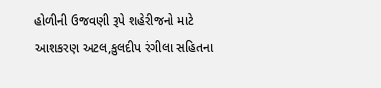હોળીની ઉજવણી રૂપે શહેરીજનો માટે આશકરણ અટલ,કુલદીપ રંગીલા સહિતના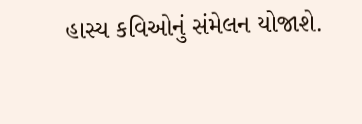હાસ્ય કવિઓનું સંમેલન યોજાશે.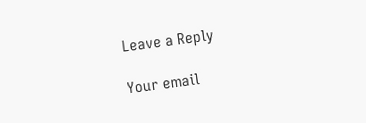Leave a Reply

Your email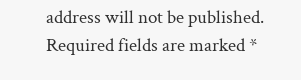address will not be published. Required fields are marked *